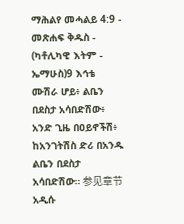ማሕልየ መሓልይ 4:9 - መጽሐፍ ቅዱስ - (ካቶሊካዊ እትም - ኤማሁስ)9 እኅቴ ሙሽራ ሆይ፥ ልቤን በደስታ አሳበድሽው፥ አንድ ጊዜ በዐይኖችሽ፥ ከአንገትሽስ ድሪ በአንዱ ልቤን በደስታ አሳበድሽው። 参见章节አዲሱ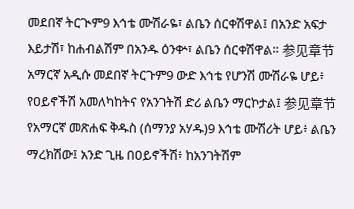መደበኛ ትርጒም9 እኅቴ ሙሽራዬ፣ ልቤን ሰርቀሽዋል፤ በአንድ አፍታ እይታሽ፣ ከሐብልሽም በአንዱ ዕንቍ፣ ልቤን ሰርቀሽዋል። 参见章节አማርኛ አዲሱ መደበኛ ትርጉም9 ውድ እኅቴ የሆንሽ ሙሽራዬ ሆይ፥ የዐይኖችሽ አመለካከትና የአንገትሽ ድሪ ልቤን ማርኮታል፤ 参见章节የአማርኛ መጽሐፍ ቅዱስ (ሰማንያ አሃዱ)9 እኅቴ ሙሽሪት ሆይ፥ ልቤን ማረክሽው፤ አንድ ጊዜ በዐይኖችሽ፥ ከአንገትሽም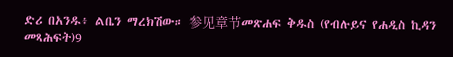ድሪ በአንዱ፥ ልቤን ማረክሽው። 参见章节መጽሐፍ ቅዱስ (የብሉይና የሐዲስ ኪዳን መጻሕፍት)9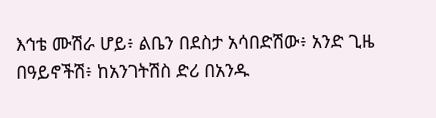እኅቴ ሙሽራ ሆይ፥ ልቤን በደስታ አሳበድሽው፥ አንድ ጊዜ በዓይኖችሽ፥ ከአንገትሽስ ድሪ በአንዱ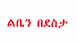ልቤን በደስታ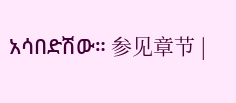አሳበድሽው። 参见章节 |